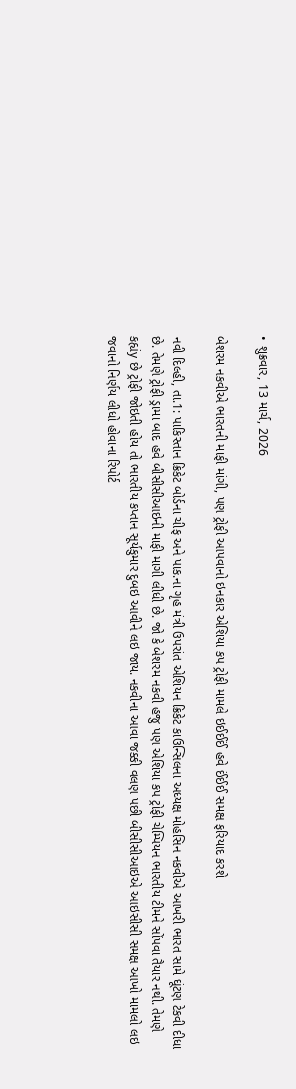• શુક્રવાર, 13 માર્ચ, 2026

બેશરમ નકવીએ ભારતની માફી માંગી, પણ ટ્રોફી આપવાનો ઇનકાર એશિયા કપ ટ્રોફી મામલે ઇઈઈઈં હવે ઈંઈઈ સમક્ષ ફરિયાદ કરશે

નવી દિલ્હી, તા.1: પાકિસ્તાન ક્રિકેટ બોર્ડના ચીફ અને પાક.ના ગૃહ મંત્રી ઉપરાંત એશિયન ક્રિકેટ કાઉન્સિલના અધ્યક્ષ મોહસિન નકવીએ આખરી ભારત સામે ઘૂંટણ ટેકવી દીધા છે. તેમણે ટ્રોફી ડ્રામા બાદ હવે બીસીસીઆઇની માફી માગી લીધી છે. જો કે બેશરમ નકવી હજુ પણ એશિયા કપ ટ્રોફી ચેમ્પિયન ભારતીય ટીમને સોંપવા તૈયાર નથી. તેમણે કહ્યંy છે ટ્રોફી જોઇતી હોય તો ભારતીય કપ્તાન સૂર્યકુમાર દુબઇ આવીને લઇ જાય. નકવીના આવા જક્કી વલણ પછી બીસીસીઆઇએ આઇસીસી સમક્ષ આખો મામલો લઇ જવાનો નિર્ણય લીધો હોવાના રિપોર્ટ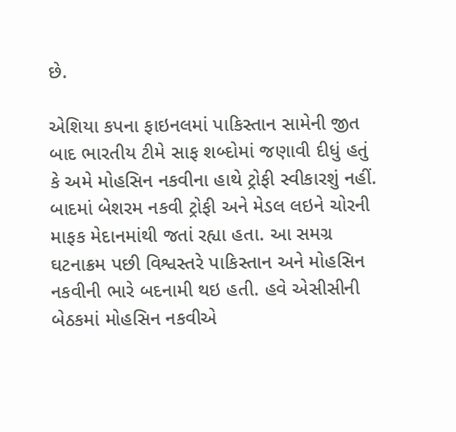છે.

એશિયા કપના ફાઇનલમાં પાકિસ્તાન સામેની જીત બાદ ભારતીય ટીમે સાફ શબ્દોમાં જણાવી દીધું હતું કે અમે મોહસિન નકવીના હાથે ટ્રોફી સ્વીકારશું નહીં. બાદમાં બેશરમ નકવી ટ્રોફી અને મેડલ લઇને ચોરની માફક મેદાનમાંથી જતાં રહ્યા હતા. આ સમગ્ર ઘટનાક્રમ પછી વિશ્વસ્તરે પાકિસ્તાન અને મોહસિન નકવીની ભારે બદનામી થઇ હતી. હવે એસીસીની બેઠકમાં મોહસિન નકવીએ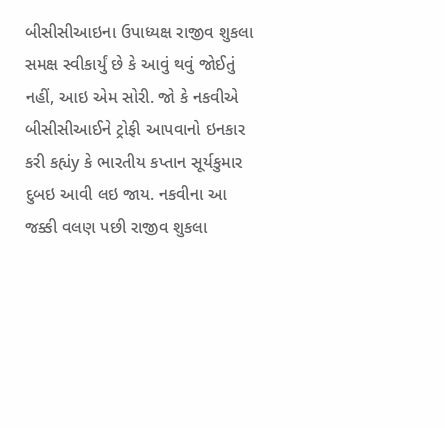બીસીસીઆઇના ઉપાધ્યક્ષ રાજીવ શુકલા સમક્ષ સ્વીકાર્યું છે કે આવું થવું જોઈતું નહીં, આઇ એમ સોરી. જો કે નકવીએ બીસીસીઆઈને ટ્રોફી આપવાનો ઇનકાર કરી કહ્યંy કે ભારતીય કપ્તાન સૂર્યકુમાર દુબઇ આવી લઇ જાય. નકવીના આ જક્કી વલણ પછી રાજીવ શુકલા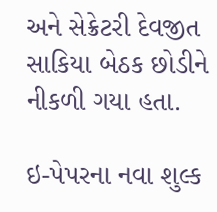અને સેક્રેટરી દેવજીત સાકિયા બેઠક છોડીને નીકળી ગયા હતા.

ઇ-પેપરના નવા શુલ્ક